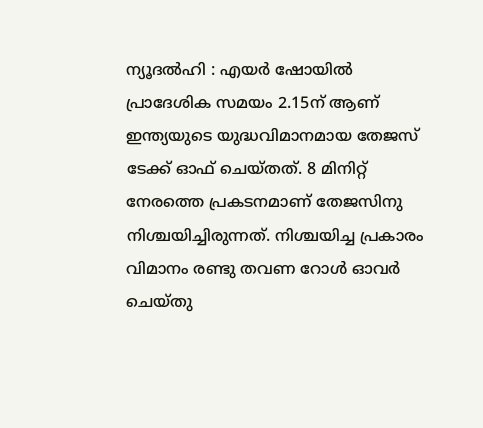ന്യൂദൽഹി : എയർ ഷോയിൽ പ്രാദേശിക സമയം 2.15ന് ആണ് ഇന്ത്യയുടെ യുദ്ധവിമാനമായ തേജസ് ടേക്ക് ഓഫ് ചെയ്തത്. 8 മിനിറ്റ് നേരത്തെ പ്രകടനമാണ് തേജസിനു നിശ്ചയിച്ചിരുന്നത്. നിശ്ചയിച്ച പ്രകാരം വിമാനം രണ്ടു തവണ റോൾ ഓവർ ചെയ്തു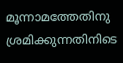മൂന്നാമത്തേതിനു ശ്രമിക്കുന്നതിനിടെ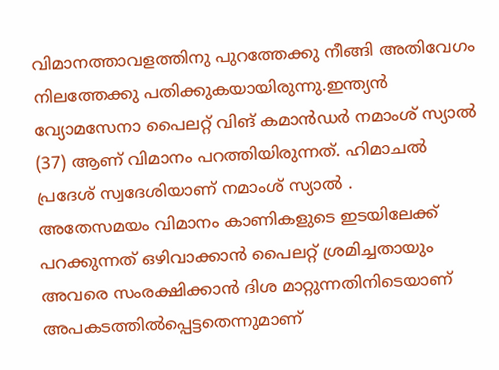വിമാനത്താവളത്തിനു പുറത്തേക്കു നീങ്ങി അതിവേഗം നിലത്തേക്കു പതിക്കുകയായിരുന്നു.ഇന്ത്യൻ വ്യോമസേനാ പൈലറ്റ് വിങ് കമാൻഡർ നമാംശ് സ്യാൽ (37) ആണ് വിമാനം പറത്തിയിരുന്നത്. ഹിമാചൽ പ്രദേശ് സ്വദേശിയാണ് നമാംശ് സ്യാൽ .
അതേസമയം വിമാനം കാണികളുടെ ഇടയിലേക്ക് പറക്കുന്നത് ഒഴിവാക്കാൻ പൈലറ്റ് ശ്രമിച്ചതായും അവരെ സംരക്ഷിക്കാൻ ദിശ മാറ്റുന്നതിനിടെയാണ് അപകടത്തിൽപ്പെട്ടതെന്നുമാണ്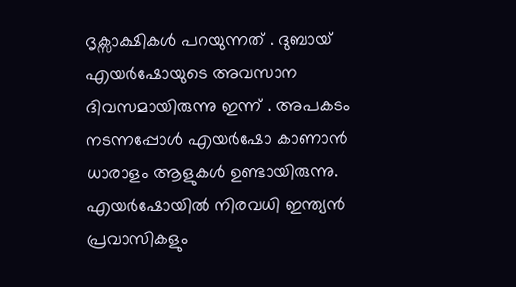ദൃക്സാക്ഷികൾ പറയുന്നത് . ദുബായ് എയർഷോയുടെ അവസാന ദിവസമായിരുന്നു ഇന്ന് . അപകടം നടന്നപ്പോൾ എയർഷോ കാണാൻ ധാരാളം ആളുകൾ ഉണ്ടായിരുന്നു. എയർഷോയിൽ നിരവധി ഇന്ത്യൻ പ്രവാസികളും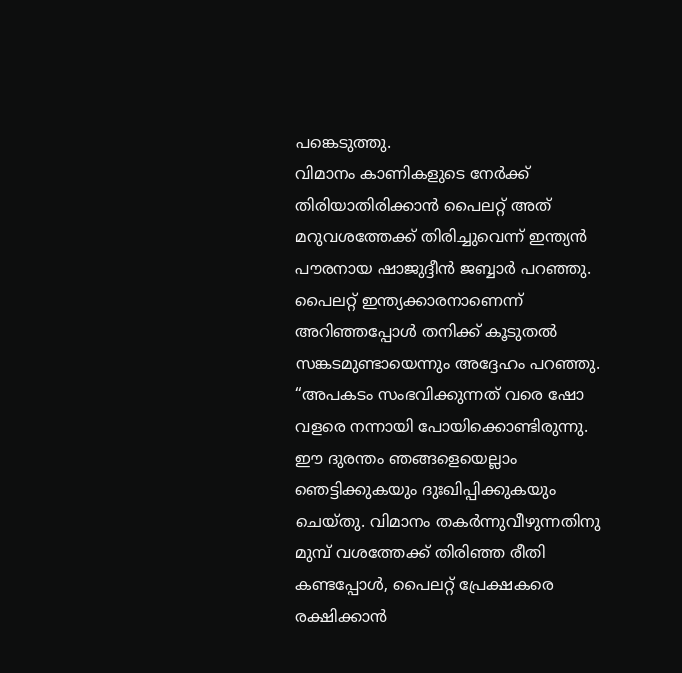പങ്കെടുത്തു.
വിമാനം കാണികളുടെ നേർക്ക് തിരിയാതിരിക്കാൻ പൈലറ്റ് അത് മറുവശത്തേക്ക് തിരിച്ചുവെന്ന് ഇന്ത്യൻ പൗരനായ ഷാജുദ്ദീൻ ജബ്ബാർ പറഞ്ഞു. പൈലറ്റ് ഇന്ത്യക്കാരനാണെന്ന് അറിഞ്ഞപ്പോൾ തനിക്ക് കൂടുതൽ സങ്കടമുണ്ടായെന്നും അദ്ദേഹം പറഞ്ഞു.
“അപകടം സംഭവിക്കുന്നത് വരെ ഷോ വളരെ നന്നായി പോയിക്കൊണ്ടിരുന്നു. ഈ ദുരന്തം ഞങ്ങളെയെല്ലാം ഞെട്ടിക്കുകയും ദുഃഖിപ്പിക്കുകയും ചെയ്തു. വിമാനം തകർന്നുവീഴുന്നതിനു മുമ്പ് വശത്തേക്ക് തിരിഞ്ഞ രീതി കണ്ടപ്പോൾ, പൈലറ്റ് പ്രേക്ഷകരെ രക്ഷിക്കാൻ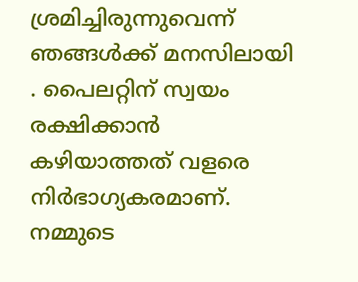ശ്രമിച്ചിരുന്നുവെന്ന് ഞങ്ങൾക്ക് മനസിലായി . പൈലറ്റിന് സ്വയം രക്ഷിക്കാൻ കഴിയാത്തത് വളരെ നിർഭാഗ്യകരമാണ്. നമ്മുടെ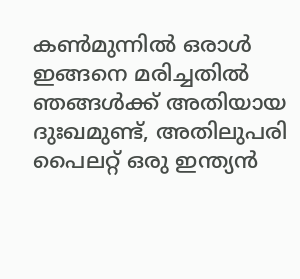കൺമുന്നിൽ ഒരാൾ ഇങ്ങനെ മരിച്ചതിൽ ഞങ്ങൾക്ക് അതിയായ ദുഃഖമുണ്ട്, അതിലുപരി പൈലറ്റ് ഒരു ഇന്ത്യൻ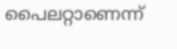പൈലറ്റാണെന്ന്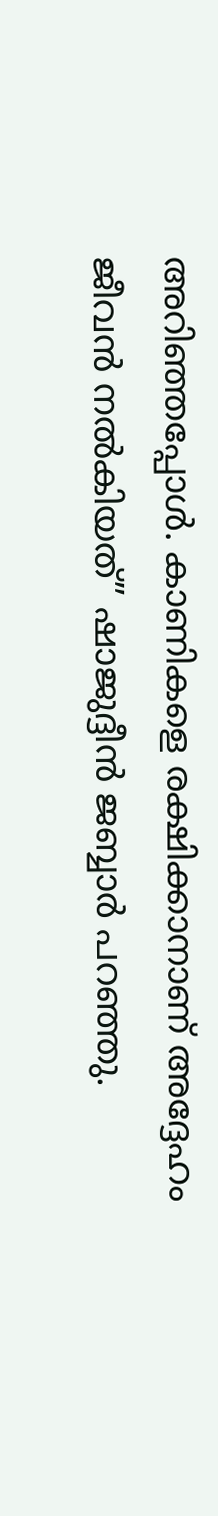അറിഞ്ഞപ്പോൾ. കാണികളെ രക്ഷിക്കാനാണ് അദ്ദേഹം ജീവൻ നൽകിയത്” ഷാജുദ്ദീൻ ജബ്ബാർ പറഞ്ഞു.